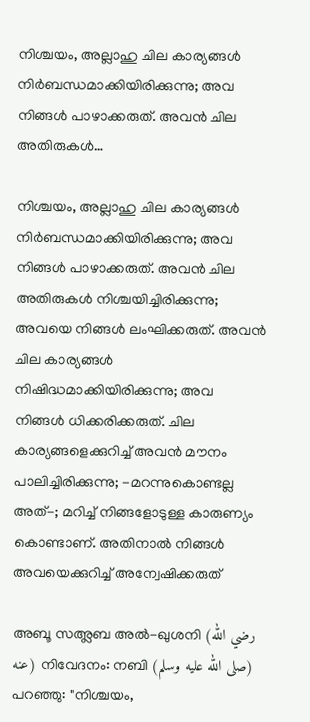നിശ്ചയം, അല്ലാഹു ചില കാര്യങ്ങൾ നിർബന്ധമാക്കിയിരിക്കുന്നു; അവ നിങ്ങൾ പാഴാക്കരുത്. അവൻ ചില അതിരുകൾ…

നിശ്ചയം, അല്ലാഹു ചില കാര്യങ്ങൾ നിർബന്ധമാക്കിയിരിക്കുന്നു; അവ നിങ്ങൾ പാഴാക്കരുത്. അവൻ ചില അതിരുകൾ നിശ്ചയിച്ചിരിക്കുന്നു; അവയെ നിങ്ങൾ ലംഘിക്കരുത്. അവൻ ചില കാര്യങ്ങൾ നിഷിദ്ധമാക്കിയിരിക്കുന്നു; അവ നിങ്ങൾ ധിക്കരിക്കരുത്. ചില കാര്യങ്ങളെക്കുറിച്ച് അവൻ മൗനം പാലിച്ചിരിക്കുന്നു; -മറന്നുകൊണ്ടല്ല അത്-; മറിച്ച് നിങ്ങളോടുള്ള കാരുണ്യം കൊണ്ടാണ്. അതിനാൽ നിങ്ങൾ അവയെക്കുറിച്ച് അന്വേഷിക്കരുത്

അബൂ സഅ്ലബ അൽ-ഖുശനി (رضي الله عنه) നിവേദനം: നബി (صلى الله عليه وسلم) പറഞ്ഞു: "നിശ്ചയം,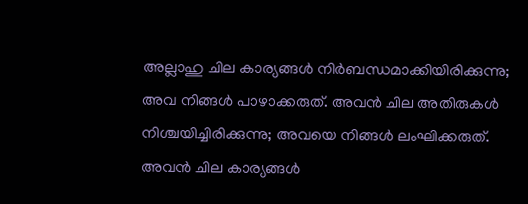അല്ലാഹു ചില കാര്യങ്ങൾ നിർബന്ധമാക്കിയിരിക്കുന്നു; അവ നിങ്ങൾ പാഴാക്കരുത്. അവൻ ചില അതിരുകൾ നിശ്ചയിച്ചിരിക്കുന്നു; അവയെ നിങ്ങൾ ലംഘിക്കരുത്. അവൻ ചില കാര്യങ്ങൾ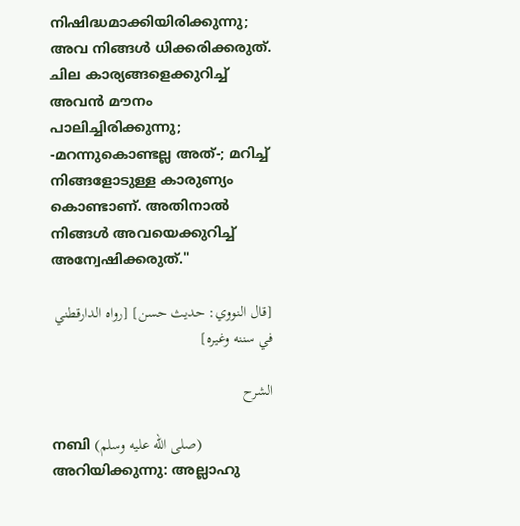നിഷിദ്ധമാക്കിയിരിക്കുന്നു; അവ നിങ്ങൾ ധിക്കരിക്കരുത്. ചില കാര്യങ്ങളെക്കുറിച്ച് അവൻ മൗനം പാലിച്ചിരിക്കുന്നു; -മറന്നുകൊണ്ടല്ല അത്-; മറിച്ച് നിങ്ങളോടുള്ള കാരുണ്യം കൊണ്ടാണ്. അതിനാൽ നിങ്ങൾ അവയെക്കുറിച്ച് അന്വേഷിക്കരുത്."

[قال النووي: حديث حسن] [رواه الدارقطني في سننه وغيره]

الشرح

നബി (صلى الله عليه وسلم) അറിയിക്കുന്നു: അല്ലാഹു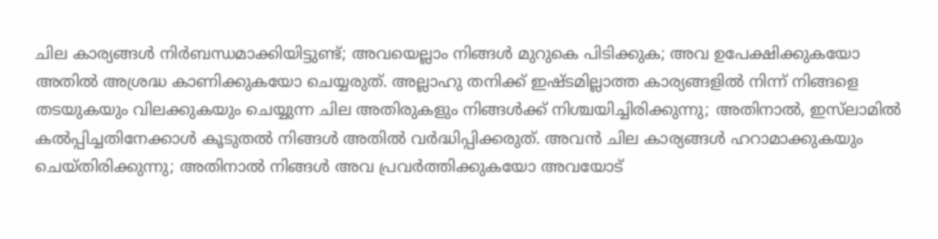ചില കാര്യങ്ങൾ നിർബന്ധമാക്കിയിട്ടുണ്ട്; അവയെല്ലാം നിങ്ങൾ മുറുകെ പിടിക്കുക; അവ ഉപേക്ഷിക്കുകയോ അതിൽ അശ്രദ്ധ കാണിക്കുകയോ ചെയ്യരുത്. അല്ലാഹു തനിക്ക് ഇഷ്ടമില്ലാത്ത കാര്യങ്ങളിൽ നിന്ന് നിങ്ങളെ തടയുകയും വിലക്കുകയും ചെയ്യുന്ന ചില അതിരുകളും നിങ്ങൾക്ക് നിശ്ചയിച്ചിരിക്കുന്നു; അതിനാൽ, ഇസ്‌ലാമിൽ കൽപ്പിച്ചതിനേക്കാൾ കൂടുതൽ നിങ്ങൾ അതിൽ വർദ്ധിപ്പിക്കരുത്. അവൻ ചില കാര്യങ്ങൾ ഹറാമാക്കുകയും ചെയ്തിരിക്കുന്നു; അതിനാൽ നിങ്ങൾ അവ പ്രവർത്തിക്കുകയോ അവയോട്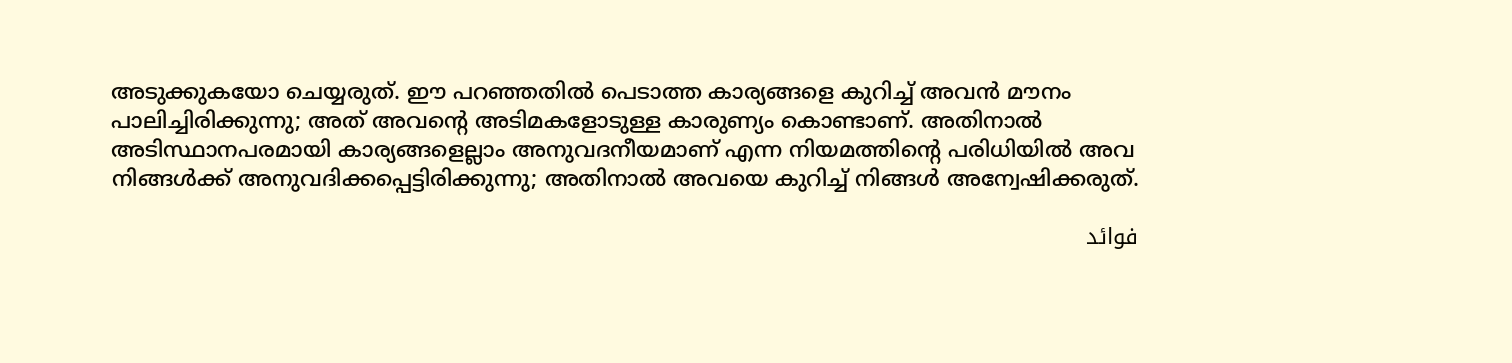അടുക്കുകയോ ചെയ്യരുത്. ഈ പറഞ്ഞതിൽ പെടാത്ത കാര്യങ്ങളെ കുറിച്ച് അവൻ മൗനം പാലിച്ചിരിക്കുന്നു; അത് അവന്റെ അടിമകളോടുള്ള കാരുണ്യം കൊണ്ടാണ്. അതിനാൽ അടിസ്ഥാനപരമായി കാര്യങ്ങളെല്ലാം അനുവദനീയമാണ് എന്ന നിയമത്തിൻ്റെ പരിധിയിൽ അവ നിങ്ങൾക്ക് അനുവദിക്കപ്പെട്ടിരിക്കുന്നു; അതിനാൽ അവയെ കുറിച്ച് നിങ്ങൾ അന്വേഷിക്കരുത്.

فوائد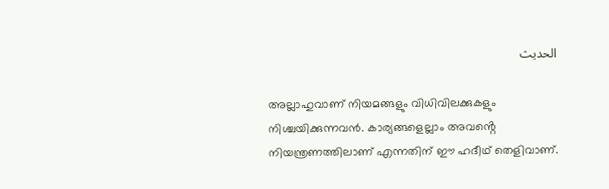الحديث

അല്ലാഹുവാണ് നിയമങ്ങളും വിധിവിലക്കുകളും നിശ്ചയിക്കുന്നവൻ. കാര്യങ്ങളെല്ലാം അവൻ്റെ നിയന്ത്രണത്തിലാണ് എന്നതിന് ഈ ഹദീഥ് തെളിവാണ്.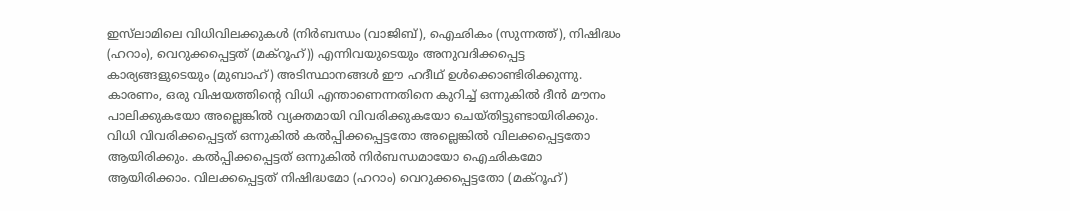ഇസ്‌ലാമിലെ വിധിവിലക്കുകൾ (നിർബന്ധം (വാജിബ്), ഐഛികം (സുന്നത്ത്), നിഷിദ്ധം (ഹറാം), വെറുക്കപ്പെട്ടത് (മക്റൂഹ്)) എന്നിവയുടെയും അനുവദിക്കപ്പെട്ട കാര്യങ്ങളുടെയും (മുബാഹ്) അടിസ്ഥാനങ്ങൾ ഈ ഹദീഥ് ഉൾക്കൊണ്ടിരിക്കുന്നു. കാരണം, ഒരു വിഷയത്തിൻ്റെ വിധി എന്താണെന്നതിനെ കുറിച്ച് ഒന്നുകിൽ ദീൻ മൗനം പാലിക്കുകയോ അല്ലെങ്കിൽ വ്യക്തമായി വിവരിക്കുകയോ ചെയ്തിട്ടുണ്ടായിരിക്കും. വിധി വിവരിക്കപ്പെട്ടത് ഒന്നുകിൽ കൽപ്പിക്കപ്പെട്ടതോ അല്ലെങ്കിൽ വിലക്കപ്പെട്ടതോ ആയിരിക്കും. കൽപ്പിക്കപ്പെട്ടത് ഒന്നുകിൽ നിർബന്ധമായോ ഐഛികമോ ആയിരിക്കാം. വിലക്കപ്പെട്ടത് നിഷിദ്ധമോ (ഹറാം) വെറുക്കപ്പെട്ടതോ (മക്റൂഹ്)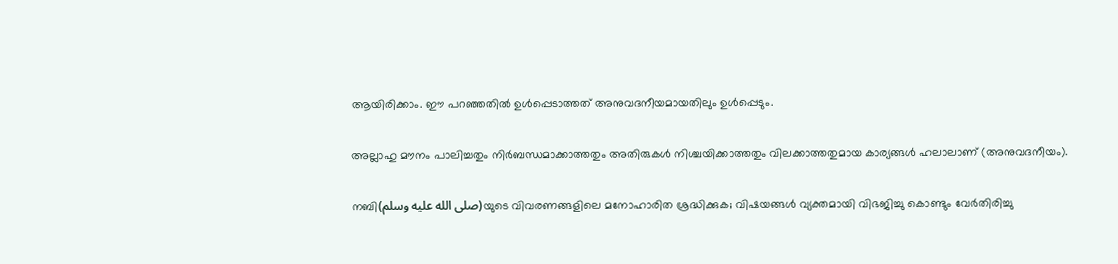ആയിരിക്കാം. ഈ പറഞ്ഞതിൽ ഉൾപ്പെടാത്തത് അനുവദനീയമായതിലും ഉൾപ്പെടും.

അല്ലാഹു മൗനം പാലിച്ചതും നിർബന്ധമാക്കാത്തതും അതിരുകൾ നിശ്ചയിക്കാത്തതും വിലക്കാത്തതുമായ കാര്യങ്ങൾ ഹലാലാണ് (അനുവദനീയം).

നബി(صلى الله عليه وسلم)യുടെ വിവരണങ്ങളിലെ മനോഹാരിത ശ്രദ്ധിക്കുക; വിഷയങ്ങൾ വ്യക്തമായി വിഭജിച്ചു കൊണ്ടും വേർതിരിച്ചു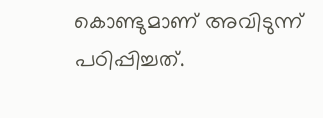കൊണ്ടുമാണ് അവിടുന്ന് പഠിപ്പിച്ചത്.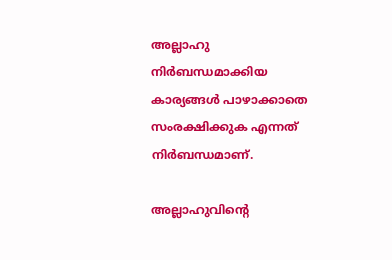അല്ലാഹു നിർബന്ധമാക്കിയ കാര്യങ്ങൾ പാഴാക്കാതെ സംരക്ഷിക്കുക എന്നത് നിർബന്ധമാണ്.

അല്ലാഹുവിന്റെ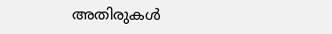അതിരുകൾ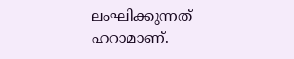ലംഘിക്കുന്നത് ഹറാമാണ്.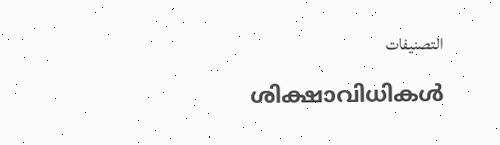التصنيفات

ശിക്ഷാവിധികൾ